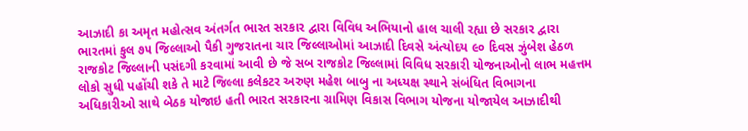આઝાદી કા અમૃત મહોત્સવ અંતર્ગત ભારત સરકાર દ્વારા વિવિધ અભિયાનો હાલ ચાલી રહ્યા છે સરકાર દ્વારા ભારતમાં કુલ ૭૫ જિલ્લાઓ પૈકી ગુજરાતના ચાર જિલ્લાઓમાં આઝાદી દિવસે અંત્યોદય ૯૦ દિવસ ઝુંબેશ હેઠળ રાજકોટ જિલ્લાની પસંદગી કરવામાં આવી છે જે સબ રાજકોટ જિલ્લામાં વિવિધ સરકારી યોજનાઓનો લાભ મહત્તમ લોકો સુધી પહોંચી શકે તે માટે જિલ્લા કલેકટર અરુણ મહેશ બાબુ ના અધ્યક્ષ સ્થાને સંબંધિત વિભાગના અધિકારીઓ સાથે બેઠક યોજાઇ હતી ભારત સરકારના ગ્રામિણ વિકાસ વિભાગ યોજના યોજાયેલ આઝાદીથી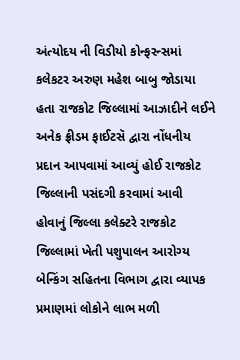અંત્યોદય ની વિડીયો કોન્ફરન્સમાં કલેકટર અરુણ મહેશ બાબુ જોડાયા હતા રાજકોટ જિલ્લામાં આઝાદીને લઈને અનેક ફ્રીડમ ફાઈટસૅ દ્વારા નોંધનીય પ્રદાન આપવામાં આવ્યું હોઈ રાજકોટ જિલ્લાની પસંદગી કરવામાં આવી હોવાનું જિલ્લા કલેક્ટરે રાજકોટ જિલ્લામાં ખેતી પશુપાલન આરોગ્ય બેન્કિંગ સહિતના વિભાગ દ્વારા વ્યાપક પ્રમાણમાં લોકોને લાભ મળી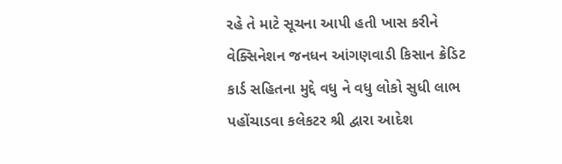રહે તે માટે સૂચના આપી હતી ખાસ કરીને વેક્સિનેશન જનધન આંગણવાડી કિસાન ક્રેડિટ કાર્ડ સહિતના મુદ્દે વધુ ને વધુ લોકો સુધી લાભ પહોંચાડવા કલેકટર શ્રી દ્વારા આદેશ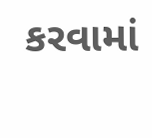કરવામાં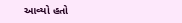આવ્યો હતો